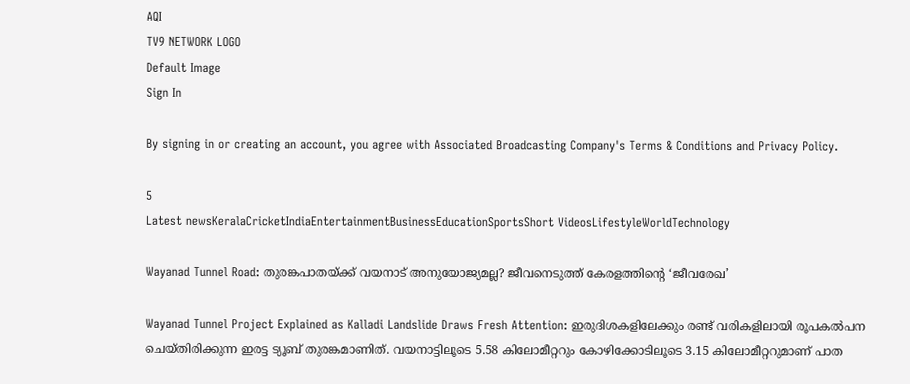AQI
TV9 NETWORK LOGO
Default Image
Sign In

By signing in or creating an account, you agree with Associated Broadcasting Company's Terms & Conditions and Privacy Policy.

5
Latest newsKeralaCricketIndiaEntertainmentBusinessEducationSportsShort VideosLifestyleWorldTechnology

Wayanad Tunnel Road: തുരങ്കപാതയ്ക്ക് വയനാട് അനുയോജ്യമല്ല? ജീവനെടുത്ത് കേരളത്തിന്റെ ‘ജീവരേഖ’

Wayanad Tunnel Project Explained as Kalladi Landslide Draws Fresh Attention: ഇരുദിശകളിലേക്കും രണ്ട് വരികളിലായി രൂപകല്‍പന ചെയ്തിരിക്കുന്ന ഇരട്ട ട്യൂബ് തുരങ്കമാണിത്. വയനാട്ടിലൂടെ 5.58 കിലോമീറ്ററും കോഴിക്കോടിലൂടെ 3.15 കിലോമീറ്ററുമാണ് പാത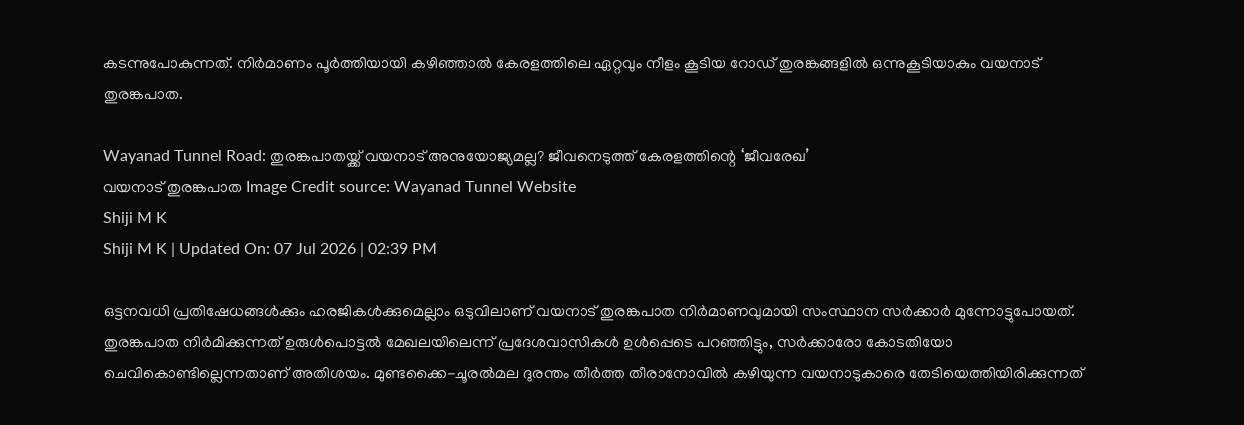കടന്നുപോകുന്നത്. നിര്‍മാണം പൂര്‍ത്തിയായി കഴിഞ്ഞാല്‍ കേരളത്തിലെ ഏറ്റവും നീളം കൂടിയ റോഡ് തുരങ്കങ്ങളില്‍ ഒന്നുകൂടിയാകും വയനാട് തുരങ്കപാത.

Wayanad Tunnel Road: തുരങ്കപാതയ്ക്ക് വയനാട് അനുയോജ്യമല്ല? ജീവനെടുത്ത് കേരളത്തിന്റെ ‘ജീവരേഖ’
വയനാട് തുരങ്കപാത Image Credit source: Wayanad Tunnel Website
Shiji M K
Shiji M K | Updated On: 07 Jul 2026 | 02:39 PM

ഒട്ടനവധി പ്രതിഷേധങ്ങള്‍ക്കും ഹരജികള്‍ക്കുമെല്ലാം ഒടുവിലാണ് വയനാട് തുരങ്കപാത നിര്‍മാണവുമായി സംസ്ഥാന സര്‍ക്കാര്‍ മുന്നോട്ടുപോയത്. തുരങ്കപാത നിര്‍മിക്കുന്നത് ഉരുള്‍പൊട്ടല്‍ മേഖലയിലെന്ന് പ്രദേശവാസികള്‍ ഉള്‍പ്പെടെ പറഞ്ഞിട്ടും, സര്‍ക്കാരോ കോടതിയോ ചെവികൊണ്ടില്ലെന്നതാണ് അതിശയം. മുണ്ടക്കൈ-ചൂരല്‍മല ദുരന്തം തീര്‍ത്ത തീരാനോവില്‍ കഴിയുന്ന വയനാടുകാരെ തേടിയെത്തിയിരിക്കുന്നത്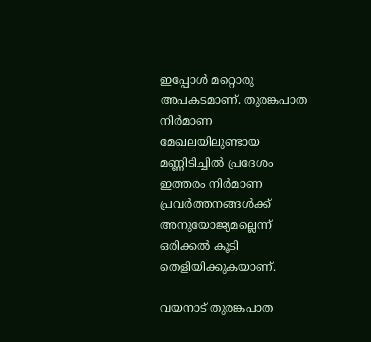ഇപ്പോള്‍ മറ്റൊരു അപകടമാണ്. തുരങ്കപാത നിര്‍മാണ മേഖലയിലുണ്ടായ മണ്ണിടിച്ചില്‍ പ്രദേശം ഇത്തരം നിര്‍മാണ പ്രവര്‍ത്തനങ്ങള്‍ക്ക് അനുയോജ്യമല്ലെന്ന് ഒരിക്കല്‍ കൂടി തെളിയിക്കുകയാണ്.

വയനാട് തുരങ്കപാത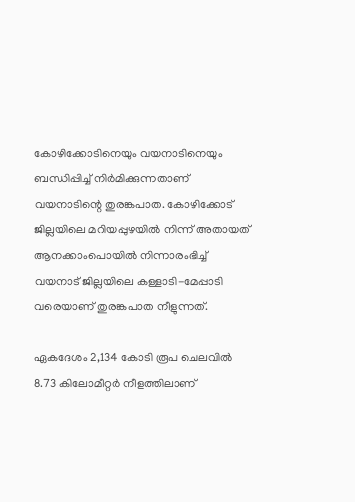കോഴിക്കോടിനെയും വയനാടിനെയും ബന്ധിപ്പിച്ച് നിര്‍മിക്കുന്നതാണ് വയനാടിന്റെ തുരങ്കപാത. കോഴിക്കോട് ജില്ലയിലെ മറിയപ്പുഴയില്‍ നിന്ന് അതായത് ആനക്കാംപൊയില്‍ നിന്നാരംഭിച്ച് വയനാട് ജില്ലയിലെ കള്ളാടി-മേപ്പാടി വരെയാണ് തുരങ്കപാത നീളുന്നത്.

ഏകദേശം 2,134 കോടി രൂപ ചെലവില്‍ 8.73 കിലോമീറ്റര്‍ നീളത്തിലാണ്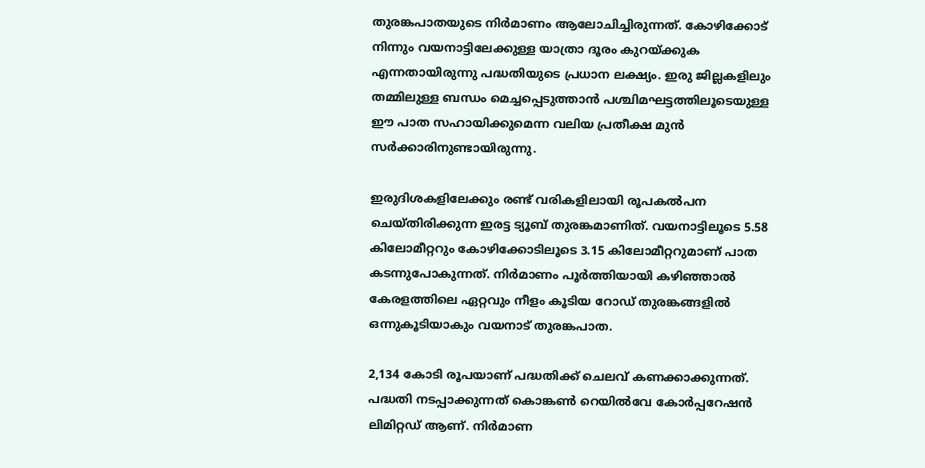തുരങ്കപാതയുടെ നിര്‍മാണം ആലോചിച്ചിരുന്നത്. കോഴിക്കോട് നിന്നും വയനാട്ടിലേക്കുള്ള യാത്രാ ദൂരം കുറയ്ക്കുക എന്നതായിരുന്നു പദ്ധതിയുടെ പ്രധാന ലക്ഷ്യം. ഇരു ജില്ലകളിലും തമ്മിലുള്ള ബന്ധം മെച്ചപ്പെടുത്താന്‍ പശ്ചിമഘട്ടത്തിലൂടെയുള്ള ഈ പാത സഹായിക്കുമെന്ന വലിയ പ്രതീക്ഷ മുന്‍ സര്‍ക്കാരിനുണ്ടായിരുന്നു.

ഇരുദിശകളിലേക്കും രണ്ട് വരികളിലായി രൂപകല്‍പന ചെയ്തിരിക്കുന്ന ഇരട്ട ട്യൂബ് തുരങ്കമാണിത്. വയനാട്ടിലൂടെ 5.58 കിലോമീറ്ററും കോഴിക്കോടിലൂടെ 3.15 കിലോമീറ്ററുമാണ് പാത കടന്നുപോകുന്നത്. നിര്‍മാണം പൂര്‍ത്തിയായി കഴിഞ്ഞാല്‍ കേരളത്തിലെ ഏറ്റവും നീളം കൂടിയ റോഡ് തുരങ്കങ്ങളില്‍ ഒന്നുകൂടിയാകും വയനാട് തുരങ്കപാത.

2,134 കോടി രൂപയാണ് പദ്ധതിക്ക് ചെലവ് കണക്കാക്കുന്നത്. പദ്ധതി നടപ്പാക്കുന്നത് കൊങ്കണ്‍ റെയില്‍വേ കോര്‍പ്പറേഷന്‍ ലിമിറ്റഡ് ആണ്. നിര്‍മാണ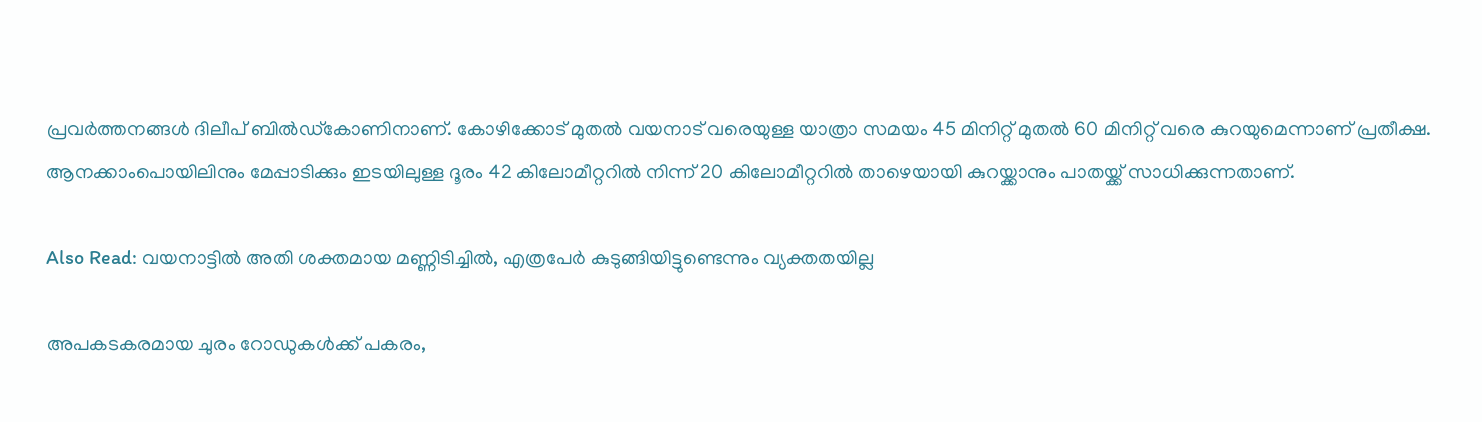പ്രവര്‍ത്തനങ്ങള്‍ ദിലീപ് ബില്‍ഡ്‌കോണിനാണ്. കോഴിക്കോട് മുതല്‍ വയനാട് വരെയുള്ള യാത്രാ സമയം 45 മിനിറ്റ് മുതല്‍ 60 മിനിറ്റ് വരെ കുറയുമെന്നാണ് പ്രതീക്ഷ. ആനക്കാംപൊയിലിനും മേപ്പാടിക്കും ഇടയിലുള്ള ദൂരം 42 കിലോമീറ്ററില്‍ നിന്ന് 20 കിലോമീറ്ററില്‍ താഴെയായി കുറയ്ക്കാനും പാതയ്ക്ക് സാധിക്കുന്നതാണ്.

Also Read: വയനാട്ടിൽ അതി ശക്തമായ മണ്ണിടിച്ചിൽ, എത്രപേർ കുടുങ്ങിയിട്ടുണ്ടെന്നും വ്യക്തതയില്ല

അപകടകരമായ ചുരം റോഡുകള്‍ക്ക് പകരം,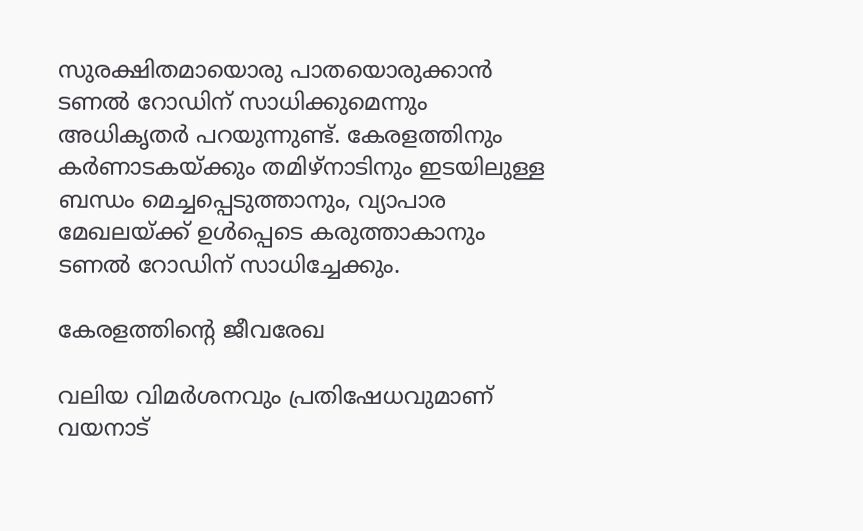സുരക്ഷിതമായൊരു പാതയൊരുക്കാന്‍ ടണല്‍ റോഡിന് സാധിക്കുമെന്നും അധികൃതര്‍ പറയുന്നുണ്ട്. കേരളത്തിനും കര്‍ണാടകയ്ക്കും തമിഴ്‌നാടിനും ഇടയിലുള്ള ബന്ധം മെച്ചപ്പെടുത്താനും, വ്യാപാര മേഖലയ്ക്ക് ഉള്‍പ്പെടെ കരുത്താകാനും ടണല്‍ റോഡിന് സാധിച്ചേക്കും.

കേരളത്തിന്റെ ജീവരേഖ

വലിയ വിമര്‍ശനവും പ്രതിഷേധവുമാണ് വയനാട്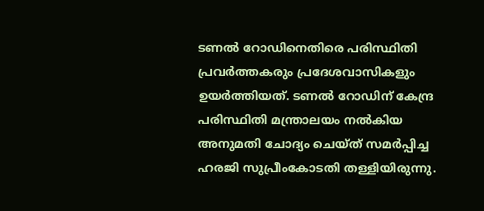ടണല്‍ റോഡിനെതിരെ പരിസ്ഥിതി പ്രവര്‍ത്തകരും പ്രദേശവാസികളും ഉയര്‍ത്തിയത്. ടണല്‍ റോഡിന് കേന്ദ്ര പരിസ്ഥിതി മന്ത്രാലയം നല്‍കിയ അനുമതി ചോദ്യം ചെയ്ത് സമര്‍പ്പിച്ച ഹരജി സുപ്രീംകോടതി തള്ളിയിരുന്നു.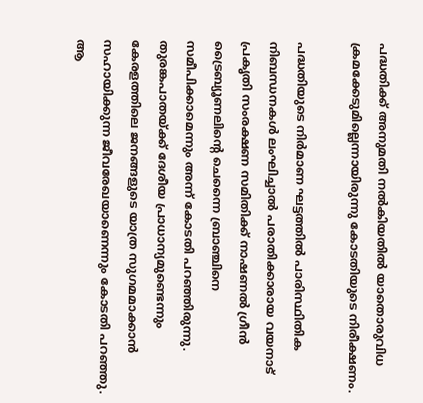പദ്ധതിക്ക് അനുമതി നല്‍കിയതില്‍ യാതൊരുവിധ ക്രമക്കേടുമില്ലെന്നായിരുന്നു കോടതിയുടെ നിരീക്ഷണം.

പദ്ധതിയുടെ നിര്‍മാണ ഘട്ടത്തില്‍ പാരിസ്ഥിതിക നിബന്ധനകള്‍ ലംഘിച്ചാല്‍ പരാതിക്കാരായ വയനാട് പ്രകൃതി സംരക്ഷണ സമിതിക്ക് നാഷണല്‍ ഗ്രീന്‍ ട്രൈബ്യൂണലിന്റെ ചെന്നൈ ബ്രാഞ്ചിനെ സമീപിക്കാമെന്നും അന്ന് കോടതി പറഞ്ഞിരുന്നു. തുരങ്കപാതയ്ക്ക് ദേശീയ പ്രാധാന്യമുണ്ടെന്നും കേരളത്തിലെ ജനങ്ങളുടെ യാത്ര സുഗമമാക്കാന്‍ സഹായിക്കുന്ന ജീവരേഖയാണെന്നും കോടതി പറഞ്ഞു. ആ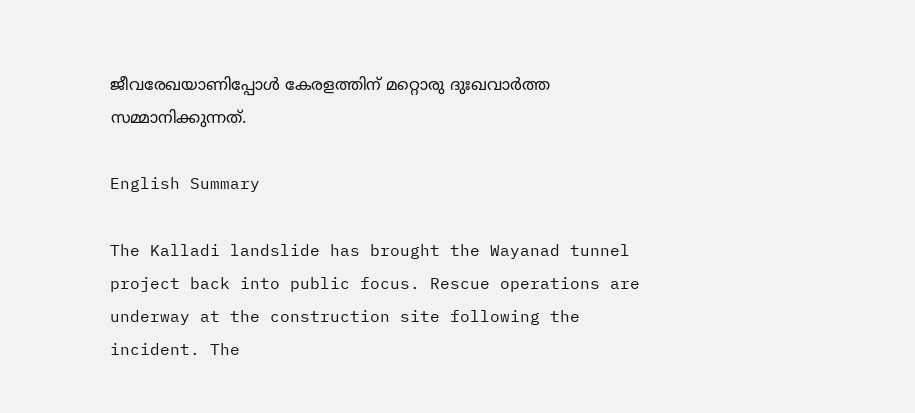ജീവരേഖയാണിപ്പോള്‍ കേരളത്തിന് മറ്റൊരു ദുഃഖവാര്‍ത്ത സമ്മാനിക്കുന്നത്.

English Summary

The Kalladi landslide has brought the Wayanad tunnel project back into public focus. Rescue operations are underway at the construction site following the incident. The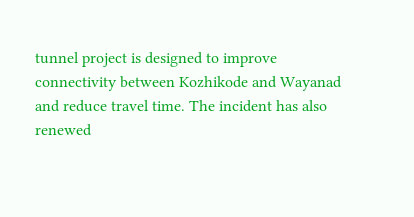tunnel project is designed to improve connectivity between Kozhikode and Wayanad and reduce travel time. The incident has also renewed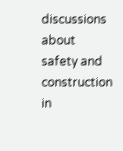discussions about safety and construction in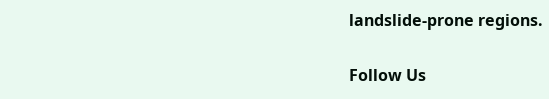landslide-prone regions.

Follow Us